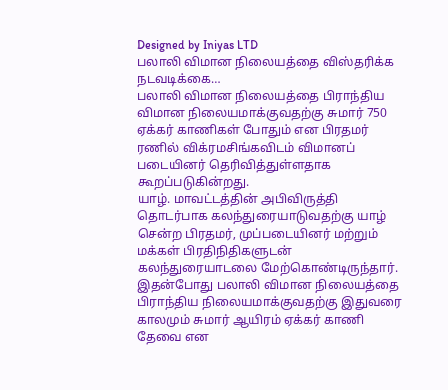Designed by Iniyas LTD
பலாலி விமான நிலையத்தை விஸ்தரிக்க நடவடிக்கை…
பலாலி விமான நிலையத்தை பிராந்திய விமான நிலையமாக்குவதற்கு சுமார் 750 ஏக்கர் காணிகள் போதும் என பிரதமர் ரணில் விக்ரமசிங்கவிடம் விமானப் படையினர் தெரிவித்துள்ளதாக கூறப்படுகின்றது.
யாழ். மாவட்டத்தின் அபிவிருத்தி தொடர்பாக கலந்துரையாடுவதற்கு யாழ் சென்ற பிரதமர், முப்படையினர் மற்றும் மக்கள் பிரதிநிதிகளுடன் கலந்துரையாடலை மேற்கொண்டிருந்தார்.
இதன்போது பலாலி விமான நிலையத்தை பிராந்திய நிலையமாக்குவதற்கு இதுவரை காலமும் சுமார் ஆயிரம் ஏக்கர் காணி தேவை என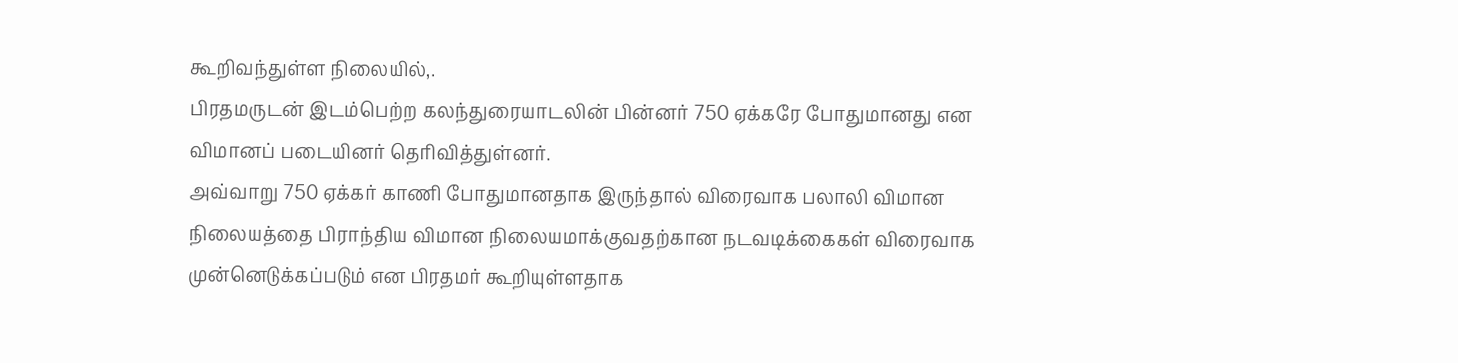கூறிவந்துள்ள நிலையில்,.
பிரதமருடன் இடம்பெற்ற கலந்துரையாடலின் பின்னர் 750 ஏக்கரே போதுமானது என விமானப் படையினர் தெரிவித்துள்னர்.
அவ்வாறு 750 ஏக்கர் காணி போதுமானதாக இருந்தால் விரைவாக பலாலி விமான நிலையத்தை பிராந்திய விமான நிலையமாக்குவதற்கான நடவடிக்கைகள் விரைவாக முன்னெடுக்கப்படும் என பிரதமர் கூறியுள்ளதாக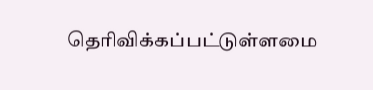தெரிவிக்கப்பட்டுள்ளமை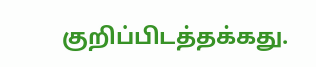குறிப்பிடத்தக்கது.